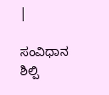|

ಸಂವಿಧಾನ‌ ಶಿಲ್ಪಿ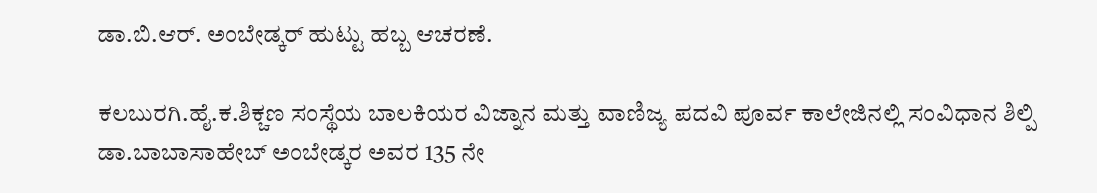ಡಾ.ಬಿ.ಆರ್. ಅಂಬೇಡ್ಕರ್ ಹುಟ್ಟು ಹಬ್ಬ ಆಚರಣೆ.

ಕಲಬುರಗಿ.ಹೈ.ಕ.ಶಿಕ್ಚಣ ಸಂಸ್ಥೆಯ ಬಾಲಕಿಯರ ವಿಜ್ನಾನ ಮತ್ತು ವಾಣಿಜ್ಯ ಪದವಿ ಪೂರ್ವ ಕಾಲೇಜಿನಲ್ಲಿ ಸಂವಿಧಾನ ಶಿಲ್ಪಿ ಡಾ.ಬಾಬಾಸಾಹೇಬ್ ಅಂಬೇಡ್ಕರ ಅವರ 135 ನೇ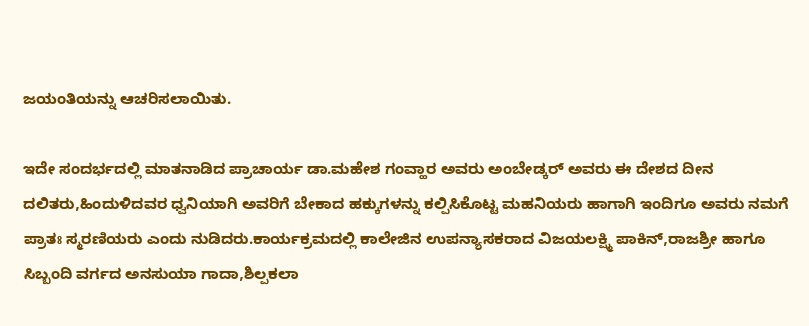ಜಯಂತಿಯನ್ನು ಆಚರಿಸಲಾಯಿತು.

ಇದೇ ಸಂದರ್ಭದಲ್ಲಿ ಮಾತನಾಡಿದ ಪ್ರಾಚಾರ್ಯ ಡಾ.ಮಹೇಶ ಗಂವ್ಹಾರ ಅವರು ಅಂಬೇಡ್ಕರ್ ಅವರು ಈ ದೇಶದ ದೀನ ದಲಿತರು,ಹಿಂದುಳಿದವರ ಧ್ವನಿಯಾಗಿ ಅವರಿಗೆ ಬೇಕಾದ ಹಕ್ಕುಗಳನ್ನು ಕಲ್ಪಿಸಿಕೊಟ್ಟ ಮಹನಿಯರು ಹಾಗಾಗಿ ಇಂದಿಗೂ ಅವರು ನಮಗೆ ಪ್ರಾತಃ ಸ್ಮರಣಿಯರು ಎಂದು‌ ನುಡಿದರು.ಕಾರ್ಯಕ್ರಮದಲ್ಲಿ ಕಾಲೇಜಿನ ಉಪನ್ಯಾಸಕರಾದ ವಿಜಯಲಕ್ಷ್ಮಿ ಪಾಕಿನ್,ರಾಜಶ್ರೀ ಹಾಗೂ ಸಿಬ್ಬಂದಿ ವರ್ಗದ ಅನಸುಯಾ ಗಾದಾ,ಶಿಲ್ಪಕಲಾ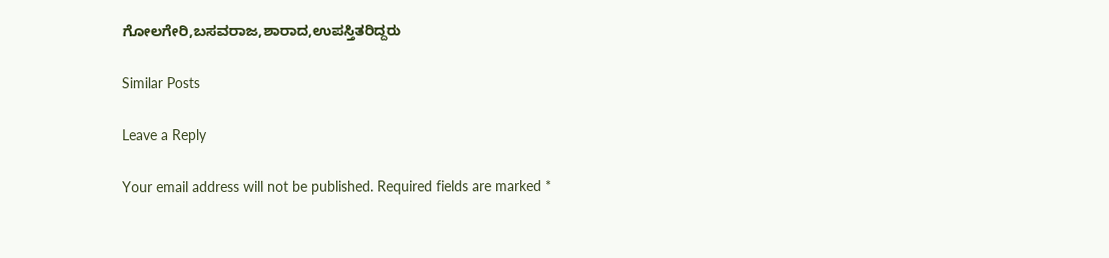ಗೋಲಗೇರಿ,ಬಸವರಾಜ,ಶಾರಾದ,ಉಪಸ್ತಿತರಿದ್ದರು

Similar Posts

Leave a Reply

Your email address will not be published. Required fields are marked *